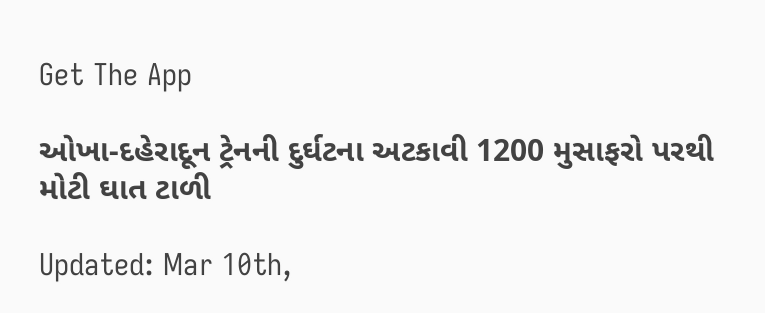Get The App

ઓખા-દહેરાદૂન ટ્રેનની દુર્ઘટના અટકાવી 1200 મુસાફરો પરથી મોટી ઘાત ટાળી

Updated: Mar 10th,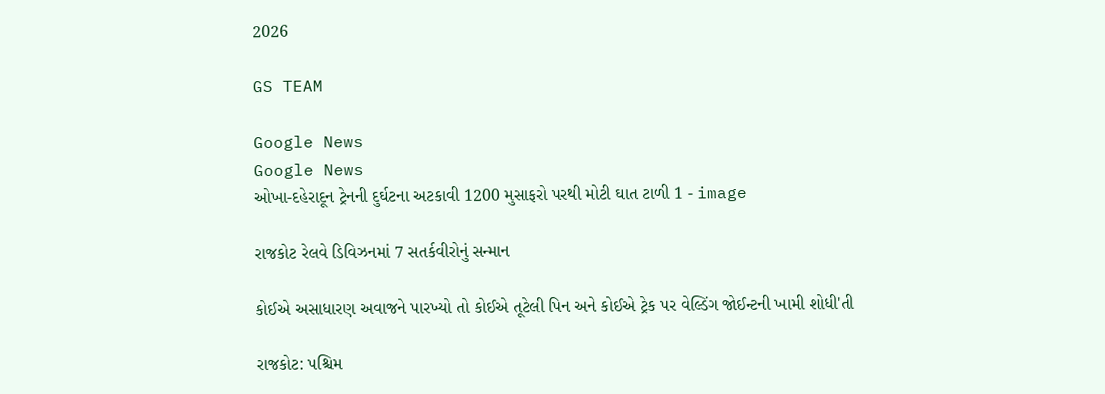2026

GS TEAM

Google News
Google News
ઓખા-દહેરાદૂન ટ્રેનની દુર્ઘટના અટકાવી 1200 મુસાફરો પરથી મોટી ઘાત ટાળી 1 - image

રાજકોટ રેલવે ડિવિઝનમાં 7 સતર્કવીરોનું સન્માન

કોઈએ અસાધારણ અવાજને પારખ્યો તો કોઈએ તૂટેલી પિન અને કોઈએ ટ્રેક પર વેલ્ડિંગ જોઈન્ટની ખામી શોધી'તી

રાજકોટ: પશ્ચિમ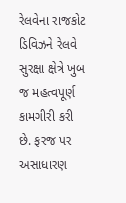રેલવેના રાજકોટ ડિવિઝને રેલવે સુરક્ષા ક્ષેત્રે ખુબ જ મહત્વપૂર્ણ કામગીરી કરી છે. ફરજ પર અસાધારણ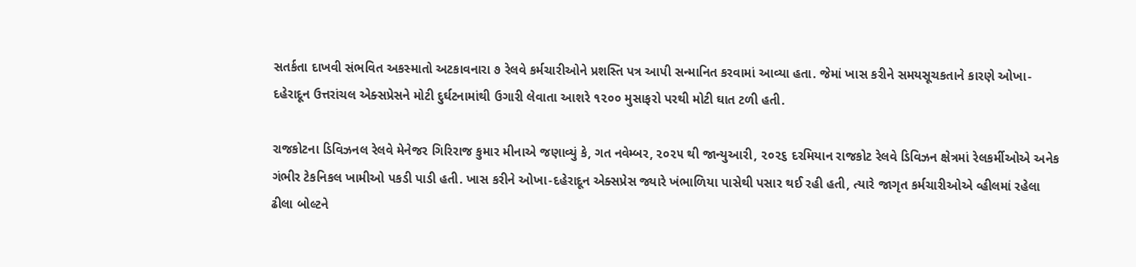સતર્કતા દાખવી સંભવિત અકસ્માતો અટકાવનારા ૭ રેલવે કર્મચારીઓને પ્રશસ્તિ પત્ર આપી સન્માનિત કરવામાં આવ્યા હતા. જેમાં ખાસ કરીને સમયસૂચકતાને કારણે ઓખા-દહેરાદૂન ઉત્તરાંચલ એક્સપ્રેસને મોટી દુર્ઘટનામાંથી ઉગારી લેવાતા આશરે ૧૨૦૦ મુસાફરો પરથી મોટી ઘાત ટળી હતી.

રાજકોટના ડિવિઝનલ રેલવે મેનેજર ગિરિરાજ કુમાર મીનાએ જણાવ્યું કે, ગત નવેમ્બર, ૨૦૨૫ થી જાન્યુઆરી, ૨૦૨૬ દરમિયાન રાજકોટ રેલવે ડિવિઝન ક્ષેત્રમાં રેલકર્મીઓએ અનેક ગંભીર ટેકનિકલ ખામીઓ પકડી પાડી હતી. ખાસ કરીને ઓખા-દહેરાદૂન એક્સપ્રેસ જ્યારે ખંભાળિયા પાસેથી પસાર થઈ રહી હતી, ત્યારે જાગૃત કર્મચારીઓએ વ્હીલમાં રહેલા ઢીલા બોલ્ટને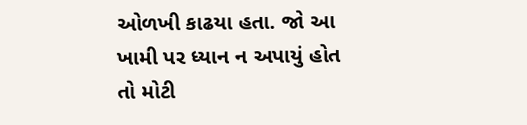ઓળખી કાઢયા હતા. જો આ ખામી પર ધ્યાન ન અપાયું હોત તો મોટી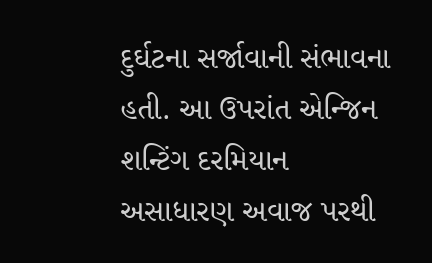દુર્ઘટના સર્જાવાની સંભાવના હતી. આ ઉપરાંત એન્જિન શન્ટિંગ દરમિયાન અસાધારણ અવાજ પરથી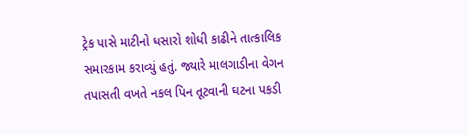ટ્રેક પાસે માટીનો ધસારો શોધી કાઢીને તાત્કાલિક સમારકામ કરાવ્યું હતું. જ્યારે માલગાડીના વેગન તપાસતી વખતે નકલ પિન તૂટવાની ઘટના પકડી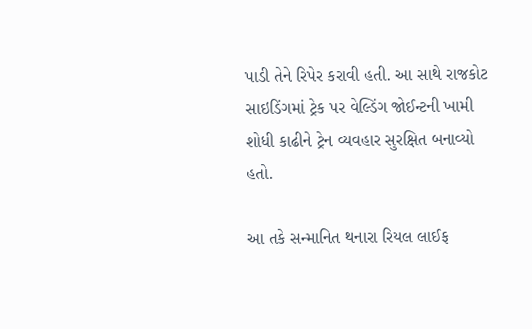પાડી તેને રિપેર કરાવી હતી. આ સાથે રાજકોટ સાઇડિંગમાં ટ્રેક પર વેલ્ડિંગ જોઈન્ટની ખામી શોધી કાઢીને ટ્રેન વ્યવહાર સુરક્ષિત બનાવ્યો હતો.

આ તકે સન્માનિત થનારા રિયલ લાઈફ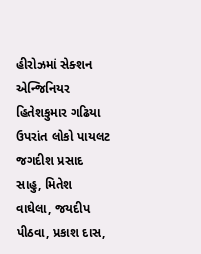હીરોઝમાં સેક્શન એન્જિનિયર હિતેશકુમાર ગઢિયા ઉપરાંત લોકો પાયલટ જગદીશ પ્રસાદ સાહુ, મિતેશ વાઘેલા, જયદીપ પીઠવા, પ્રકાશ દાસ,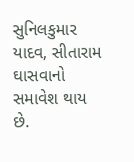સુનિલકુમાર યાદવ, સીતારામ ઘાસવાનો સમાવેશ થાય છે.